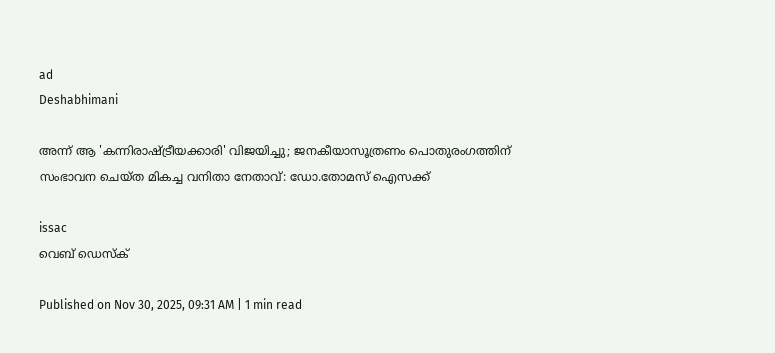ad
Deshabhimani

അന്ന് ആ 'കന്നിരാഷ്ട്രീയക്കാരി' വിജയിച്ചു; ജനകീയാസൂത്രണം പൊതുരംഗത്തിന് സംഭാവന ചെയ്ത മികച്ച വനിതാ നേതാവ്: ഡോ.തോമസ് ഐസക്ക്

issac
വെബ് ഡെസ്ക്

Published on Nov 30, 2025, 09:31 AM | 1 min read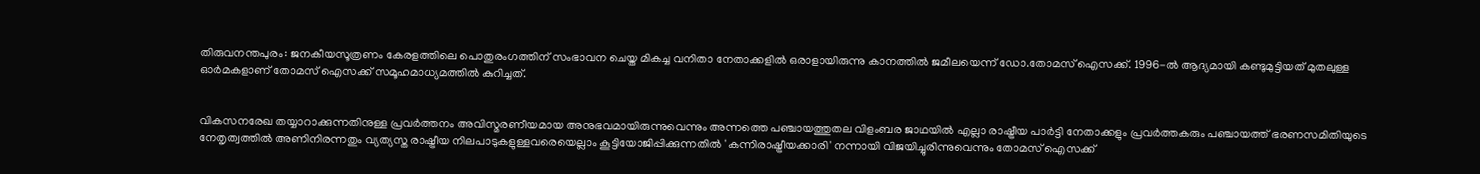തിരുവനന്തപുരം: ജനകീയസൂത്രണം കേരളത്തിലെ പൊതുരംഗത്തിന് സംഭാവന ചെയ്ത മികച്ച വനിതാ നേതാക്കളിൽ ഒരാളായിരുന്നു കാനത്തിൽ ജമീലയെന്ന് ഡോ.തോമസ് ഐസക്ക്. 1996-ൽ ആദ്യമായി കണ്ടുമുട്ടിയത് മുതലുള്ള ഓർമകളാണ് തോമസ് ഐസക്ക് സമൂഹമാധ്യമത്തിൽ കുറിച്ചത്.


വികസനരേഖ തയ്യാറാക്കുന്നതിനുള്ള പ്രവർത്തനം അവിസ്മരണീയമായ അനുഭവമായിരുന്നുവെന്നും അന്നത്തെ പഞ്ചായത്തുതല വിളംബര ജാഥയിൽ എല്ലാ രാഷ്ട്രീയ പാർട്ടി നേതാക്കളും പ്രവർത്തകരും പഞ്ചായത്ത് ഭരണസമിതിയുടെ നേതൃത്വത്തിൽ അണിനിരന്നതും വ്യത്യസ്ത രാഷ്ട്രീയ നിലപാടുകളുള്ളവരെയെല്ലാം കൂട്ടിയോജിപ്പിക്കുന്നതിൽ 'കന്നിരാഷ്ട്രീയക്കാരി' നന്നായി വിജയിച്ചുരിന്നുവെന്നും തോമസ് ഐസക്ക്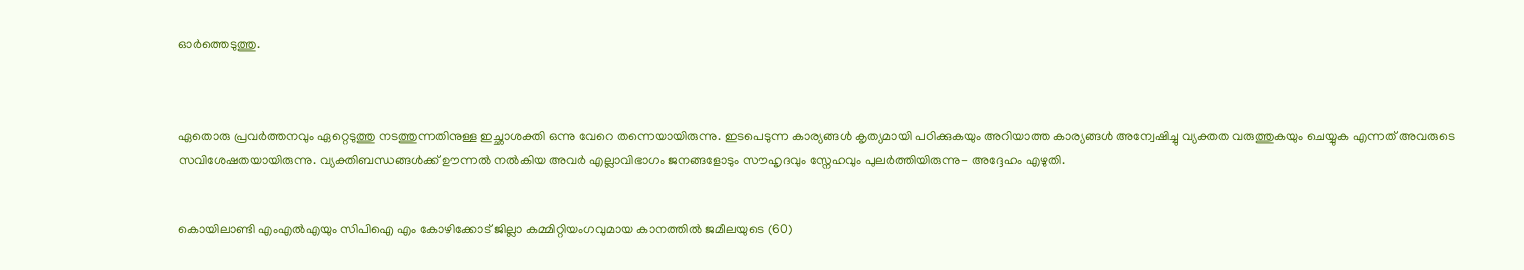ഓർത്തെടുത്തു.



ഏതൊരു പ്രവർത്തനവും ഏറ്റെടുത്തു നടത്തുന്നതിനുള്ള ഇച്ഛാശക്തി ഒന്നു വേറെ തന്നെയായിരുന്നു. ഇടപെടുന്ന കാര്യങ്ങൾ കൃത്യമായി പഠിക്കുകയും അറിയാത്ത കാര്യങ്ങൾ അന്വേഷിച്ചു വ്യക്തത വരുത്തുകയും ചെയ്യുക എന്നത് അവരുടെ സവിശേഷതയായിരുന്നു. വ്യക്തിബന്ധങ്ങൾക്ക് ഊന്നൽ നൽകിയ അവർ എല്ലാവിഭാഗം ജനങ്ങളോടും സൗഹൃദവും സ്നേഹവും പുലർത്തിയിരുന്നു- അദ്ദേഹം എഴുതി.


കൊയിലാണ്ടി എംഎൽഎയും സിപിഐ എം കോഴിക്കോട് ജില്ലാ കമ്മിറ്റിയംഗവുമായ കാനത്തിൽ ജമീലയുടെ (60)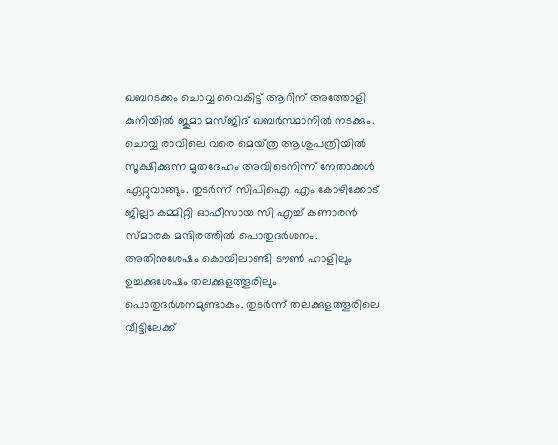ഖബറടക്കം ചൊവ്വ വൈകിട്ട്‌ ആറിന്‌ അത്തോളി കുനിയിൽ ജുമാ മസ്‌ജിദ്‌ ഖബർസ്ഥാനിൽ നടക്കും. ചൊവ്വ രാവിലെ വരെ മെയ്‌ത്ര ആശുപത്രിയിൽ സൂക്ഷിക്കുന്ന മൃതദേഹം അവിടെനിന്ന്‌ നേതാക്കൾ ഏറ്റുവാങ്ങും. തുടർന്ന്‌ സിപിഐ എം കോഴിക്കോട്‌ ജില്ലാ കമ്മിറ്റി ഓഫീസായ സി എച്ച്‌ കണാരൻ സ്‌മാരക മന്ദിരത്തിൽ പൊതുദർശനം. അതിനുശേഷം കൊയിലാണ്ടി ട‍ൗൺ ഹാളിലും ഉച്ചക്കുശേഷം തലക്കുളത്തൂരിലും പൊതുദർശനമുണ്ടാകും. തുടർന്ന്‌ തലക്കുളത്തൂരിലെ വീട്ടിലേക്ക്‌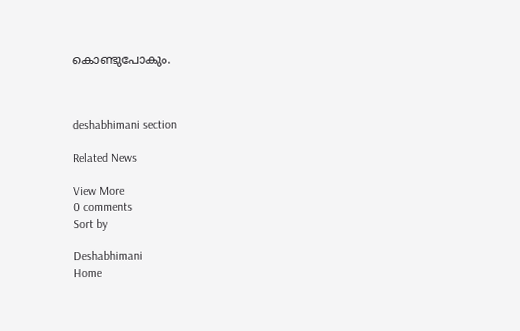കൊണ്ടുപോകും.



deshabhimani section

Related News

View More
0 comments
Sort by

Deshabhimani
Home